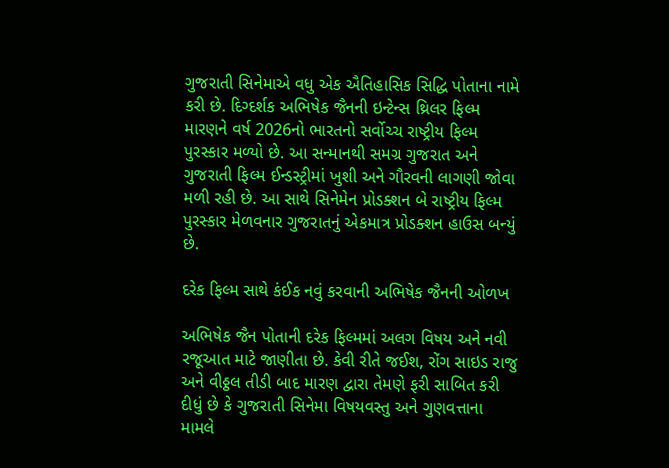ગુજરાતી સિનેમાએ વધુ એક ઐતિહાસિક સિદ્ધિ પોતાના નામે કરી છે. દિગ્દર્શક અભિષેક જૈનની ઇન્ટેન્સ થ્રિલર ફિલ્મ મારણને વર્ષ 2026નો ભારતનો સર્વોચ્ચ રાષ્ટ્રીય ફિલ્મ પુરસ્કાર મળ્યો છે. આ સન્માનથી સમગ્ર ગુજરાત અને ગુજરાતી ફિલ્મ ઈન્ડસ્ટ્રીમાં ખુશી અને ગૌરવની લાગણી જોવા મળી રહી છે. આ સાથે સિનેમેન પ્રોડક્શન બે રાષ્ટ્રીય ફિલ્મ પુરસ્કાર મેળવનાર ગુજરાતનું એકમાત્ર પ્રોડક્શન હાઉસ બન્યું છે.

દરેક ફિલ્મ સાથે કંઈક નવું કરવાની અભિષેક જૈનની ઓળખ

અભિષેક જૈન પોતાની દરેક ફિલ્મમાં અલગ વિષય અને નવી રજૂઆત માટે જાણીતા છે. કેવી રીતે જઈશ, રોંગ સાઇડ રાજુ અને વીઠ્ઠલ તીડી બાદ મારણ દ્વારા તેમણે ફરી સાબિત કરી દીધું છે કે ગુજરાતી સિનેમા વિષયવસ્તુ અને ગુણવત્તાના મામલે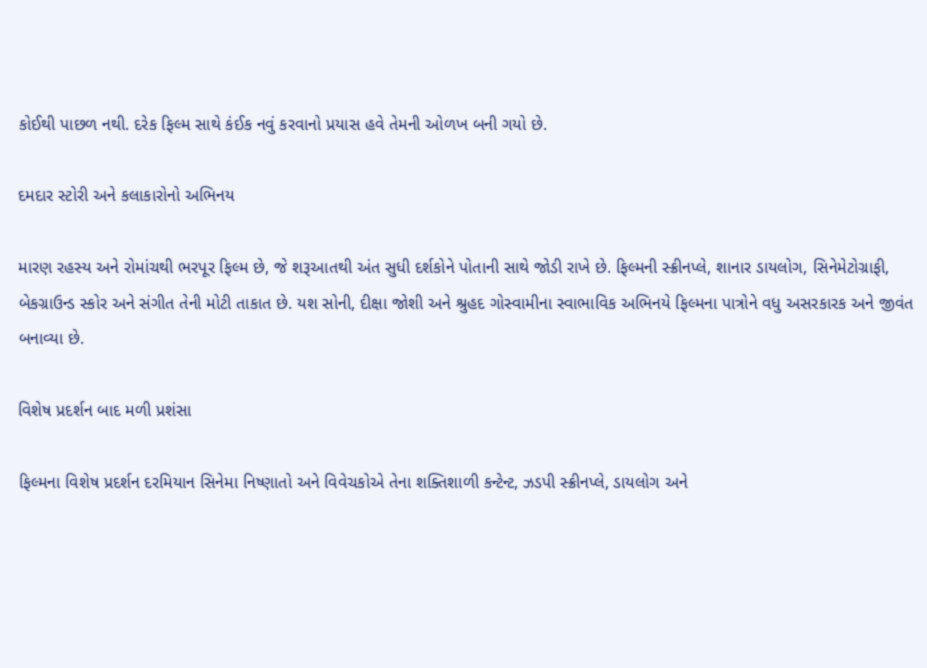કોઈથી પાછળ નથી. દરેક ફિલ્મ સાથે કંઈક નવું કરવાનો પ્રયાસ હવે તેમની ઓળખ બની ગયો છે.

દમદાર સ્ટોરી અને કલાકારોનો અભિનય

મારણ રહસ્ય અને રોમાંચથી ભરપૂર ફિલ્મ છે, જે શરૂઆતથી અંત સુધી દર્શકોને પોતાની સાથે જોડી રાખે છે. ફિલ્મની સ્ક્રીનપ્લે, શાનાર ડાયલોગ, સિનેમેટોગ્રાફી, બેકગ્રાઉન્ડ સ્કોર અને સંગીત તેની મોટી તાકાત છે. યશ સોની, દીક્ષા જોશી અને શ્રુહદ ગોસ્વામીના સ્વાભાવિક અભિનયે ફિલ્મના પાત્રોને વધુ અસરકારક અને જીવંત બનાવ્યા છે.

વિશેષ પ્રદર્શન બાદ મળી પ્રશંસા

ફિલ્મના વિશેષ પ્રદર્શન દરમિયાન સિનેમા નિષ્ણાતો અને વિવેચકોએ તેના શક્તિશાળી કન્ટેન્ટ, ઝડપી સ્ક્રીનપ્લે, ડાયલોગ અને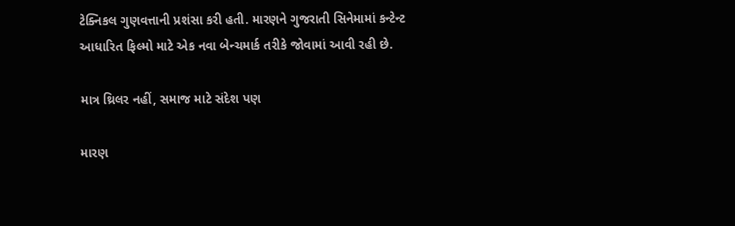ટેક્નિકલ ગુણવત્તાની પ્રશંસા કરી હતી. મારણને ગુજરાતી સિનેમામાં કન્ટેન્ટ આધારિત ફિલ્મો માટે એક નવા બેન્ચમાર્ક તરીકે જોવામાં આવી રહી છે.

માત્ર થ્રિલર નહીં, સમાજ માટે સંદેશ પણ

મારણ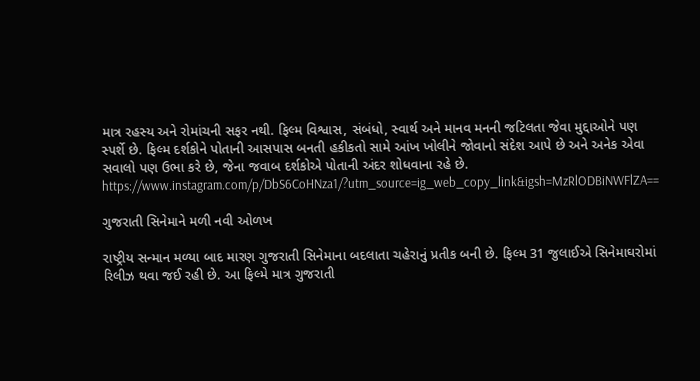માત્ર રહસ્ય અને રોમાંચની સફર નથી. ફિલ્મ વિશ્વાસ, સંબંધો, સ્વાર્થ અને માનવ મનની જટિલતા જેવા મુદ્દાઓને પણ સ્પર્શે છે. ફિલ્મ દર્શકોને પોતાની આસપાસ બનતી હકીકતો સામે આંખ ખોલીને જોવાનો સંદેશ આપે છે અને અનેક એવા સવાલો પણ ઉભા કરે છે, જેના જવાબ દર્શકોએ પોતાની અંદર શોધવાના રહે છે.
https://www.instagram.com/p/DbS6CoHNza1/?utm_source=ig_web_copy_link&igsh=MzRlODBiNWFlZA==

ગુજરાતી સિનેમાને મળી નવી ઓળખ

રાષ્ટ્રીય સન્માન મળ્યા બાદ મારણ ગુજરાતી સિનેમાના બદલાતા ચહેરાનું પ્રતીક બની છે. ફિલ્મ 31 જુલાઈએ સિનેમાઘરોમાં રિલીઝ થવા જઈ રહી છે. આ ફિલ્મે માત્ર ગુજરાતી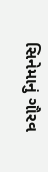સિનેમાનું ગૌરવ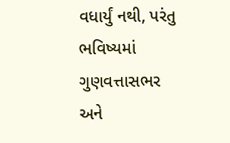વધાર્યું નથી, પરંતુ ભવિષ્યમાં ગુણવત્તાસભર અને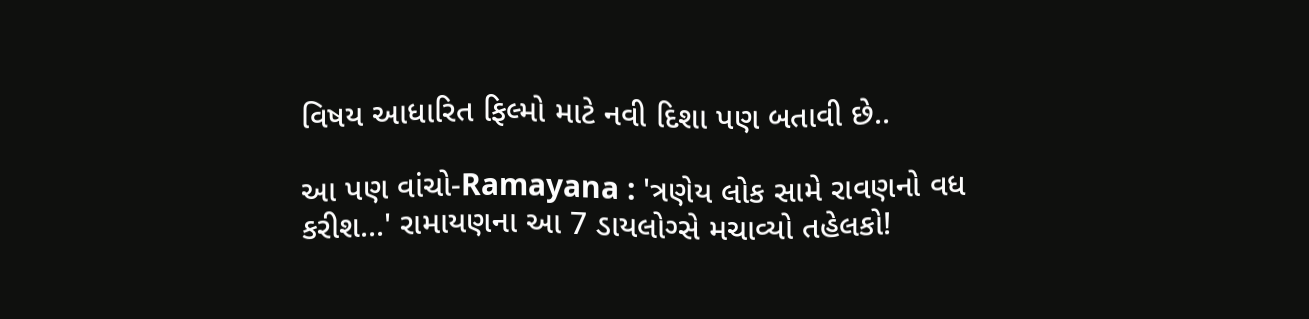વિષય આધારિત ફિલ્મો માટે નવી દિશા પણ બતાવી છે..

આ પણ વાંચો-Ramayana : 'ત્રણેય લોક સામે રાવણનો વધ કરીશ...' રામાયણના આ 7 ડાયલોગ્સે મચાવ્યો તહેલકો!